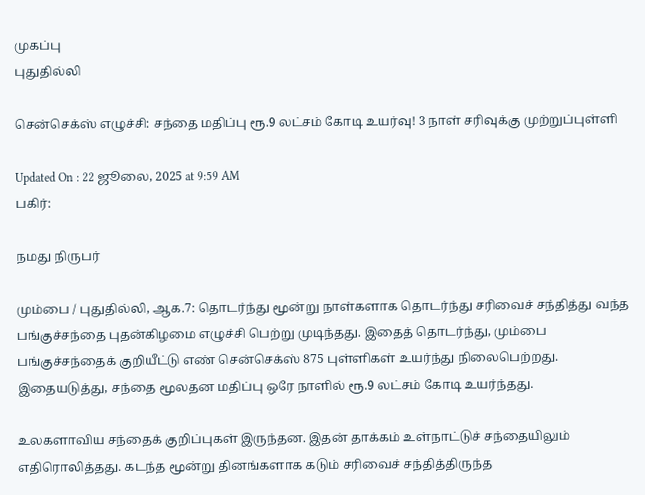முகப்பு
புதுதில்லி

சென்செக்ஸ் எழுச்சி: சந்தை மதிப்பு ரூ.9 லட்சம் கோடி உயர்வு! 3 நாள் சரிவுக்கு முற்றுப்புள்ளி

Updated On : 22 ஜூலை, 2025 at 9:59 AM
பகிர்:

நமது நிருபர்

மும்பை / புதுதில்லி, ஆக.7: தொடர்ந்து மூன்று நாள்களாக தொடர்ந்து சரிவைச் சந்தித்து வந்த பங்குச்சந்தை புதன்கிழமை எழுச்சி பெற்று முடிந்தது. இதைத் தொடர்ந்து, மும்பை பங்குச்சந்தைக் குறியீட்டு எண் சென்செக்ஸ் 875 புள்ளிகள் உயர்ந்து நிலைபெற்றது. இதையடுத்து, சந்தை மூலதன மதிப்பு ஒரே நாளில் ரூ.9 லட்சம் கோடி உயர்ந்தது.

உலகளாவிய சந்தைக் குறிப்புகள் இருந்தன. இதன் தாக்கம் உள்நாட்டுச் சந்தையிலும் எதிரொலித்தது. கடந்த மூன்று தினங்களாக கடும் சரிவைச் சந்தித்திருந்த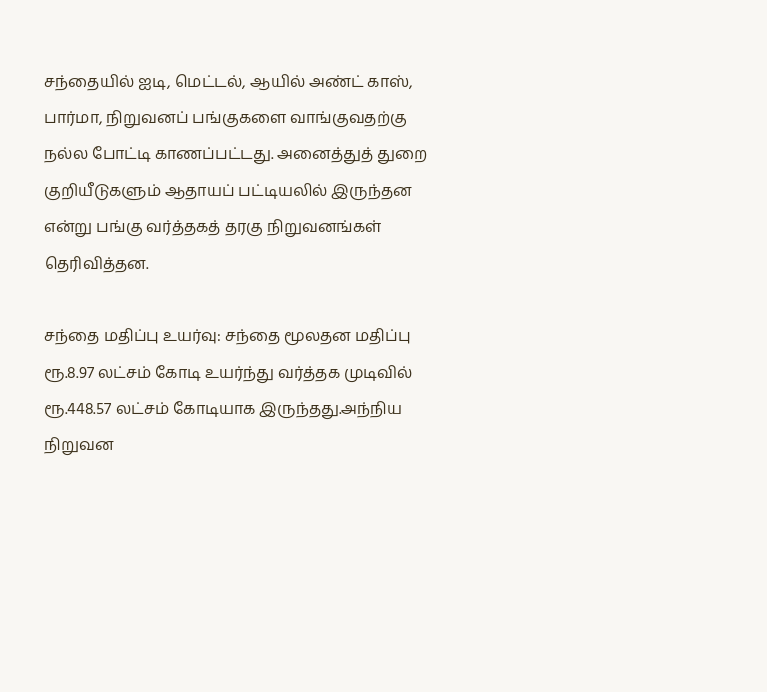சந்தையில் ஐடி, மெட்டல், ஆயில் அண்ட் காஸ், பார்மா, நிறுவனப் பங்குகளை வாங்குவதற்கு நல்ல போட்டி காணப்பட்டது. அனைத்துத் துறை குறியீடுகளும் ஆதாயப் பட்டியலில் இருந்தன என்று பங்கு வர்த்தகத் தரகு நிறுவனங்கள் தெரிவித்தன.

சந்தை மதிப்பு உயர்வு: சந்தை மூலதன மதிப்பு ரூ.8.97 லட்சம் கோடி உயர்ந்து வர்த்தக முடிவில் ரூ.448.57 லட்சம் கோடியாக இருந்தது.அந்நிய நிறுவன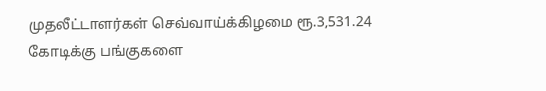முதலீட்டாளர்கள் செவ்வாய்க்கிழமை ரூ.3,531.24 கோடிக்கு பங்குகளை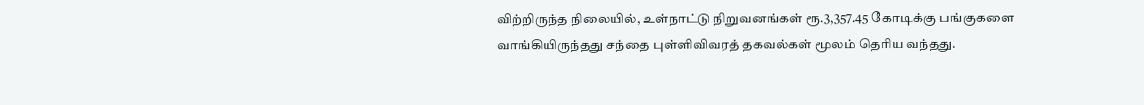விற்றிருந்த நிலையில், உள்நாட்டு நிறுவனங்கள் ரூ.3,357.45 கோடிக்கு பங்குகளை வாங்கியிருந்தது சந்தை புள்ளிவிவரத் தகவல்கள் மூலம் தெரிய வந்தது.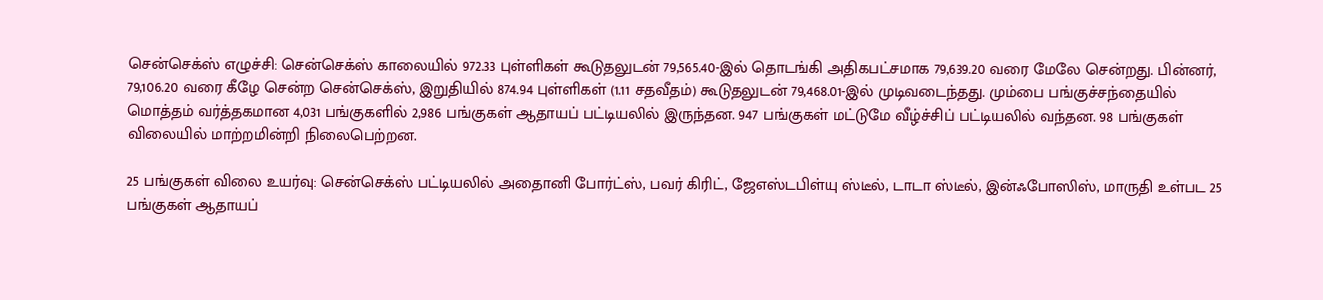சென்செக்ஸ் எழுச்சி: சென்செக்ஸ் காலையில் 972.33 புள்ளிகள் கூடுதலுடன் 79,565.40-இல் தொடங்கி அதிகபட்சமாக 79,639.20 வரை மேலே சென்றது. பின்னர், 79,106.20 வரை கீழே சென்ற சென்செக்ஸ், இறுதியில் 874.94 புள்ளிகள் (1.11 சதவீதம்) கூடுதலுடன் 79,468.01-இல் முடிவடைந்தது. மும்பை பங்குச்சந்தையில் மொத்தம் வர்த்தகமான 4,031 பங்குகளில் 2,986 பங்குகள் ஆதாயப் பட்டியலில் இருந்தன. 947 பங்குகள் மட்டுமே வீழ்ச்சிப் பட்டியலில் வந்தன. 98 பங்குகள் விலையில் மாற்றமின்றி நிலைபெற்றன.

25 பங்குகள் விலை உயர்வு: சென்செக்ஸ் பட்டியலில் அதைானி போர்ட்ஸ், பவர் கிரிட், ஜேஎஸ்டபிள்யு ஸ்டீல், டாடா ஸ்டீல், இன்ஃபோஸிஸ், மாருதி உள்பட 25 பங்குகள் ஆதாயப்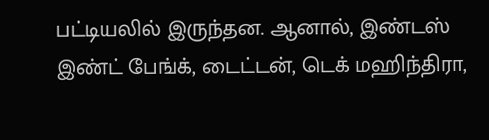பட்டியலில் இருந்தன. ஆனால், இண்டஸ் இண்ட் பேங்க், டைட்டன், டெக் மஹிந்திரா,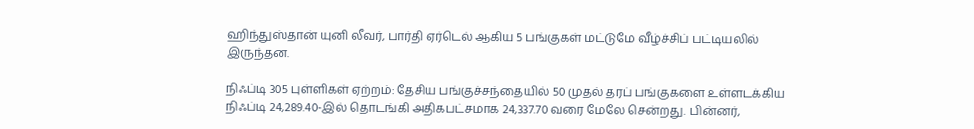ஹிந்துஸ்தான் யுனி லீவர், பார்தி ஏர்டெல் ஆகிய 5 பங்குகள் மட்டுமே வீழ்ச்சிப் பட்டியலில் இருந்தன.

நிஃப்டி 305 புள்ளிகள் ஏற்றம்: தேசிய பங்குச்சந்தையில் 50 முதல் தரப் பங்குகளை உள்ளடக்கிய நிஃப்டி 24,289.40-இல் தொடங்கி அதிகபட்சமாக 24,337.70 வரை மேலே சென்றது. பின்னர்,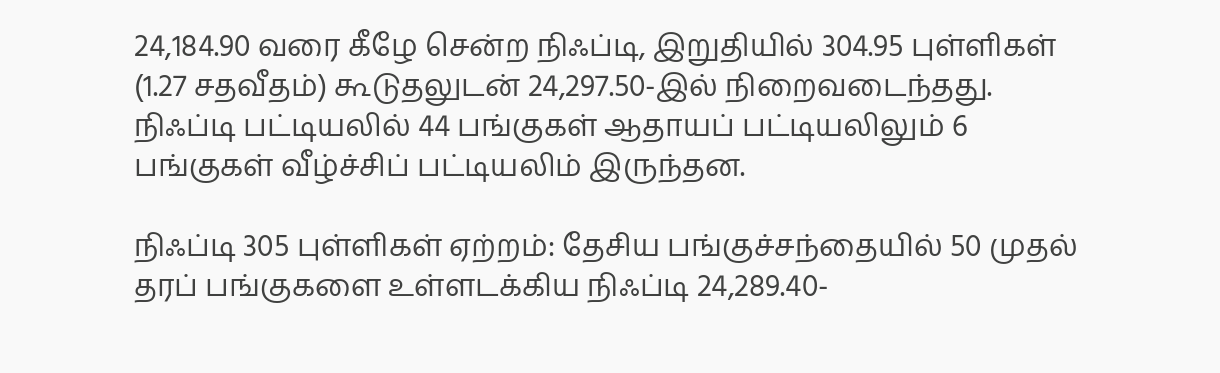24,184.90 வரை கீழே சென்ற நிஃப்டி, இறுதியில் 304.95 புள்ளிகள் (1.27 சதவீதம்) கூடுதலுடன் 24,297.50-இல் நிறைவடைந்தது. நிஃப்டி பட்டியலில் 44 பங்குகள் ஆதாயப் பட்டியலிலும் 6 பங்குகள் வீழ்ச்சிப் பட்டியலிம் இருந்தன.

நிஃப்டி 305 புள்ளிகள் ஏற்றம்: தேசிய பங்குச்சந்தையில் 50 முதல் தரப் பங்குகளை உள்ளடக்கிய நிஃப்டி 24,289.40-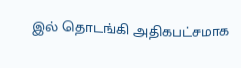இல் தொடங்கி அதிகபட்சமாக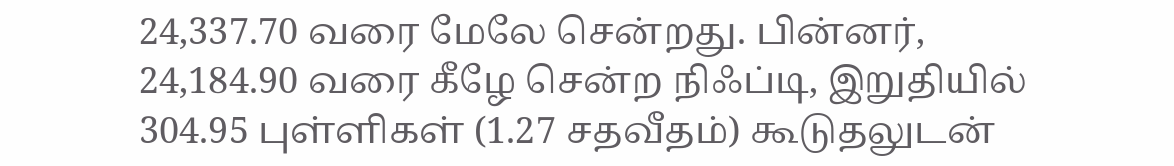24,337.70 வரை மேலே சென்றது. பின்னர், 24,184.90 வரை கீழே சென்ற நிஃப்டி, இறுதியில் 304.95 புள்ளிகள் (1.27 சதவீதம்) கூடுதலுடன்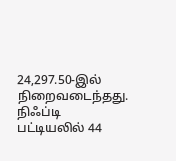24,297.50-இல் நிறைவடைந்தது. நிஃப்டி பட்டியலில் 44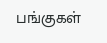பங்குகள்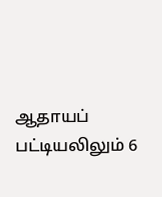ஆதாயப் பட்டியலிலும் 6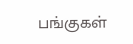பங்குகள்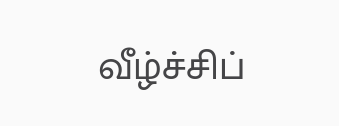வீழ்ச்சிப்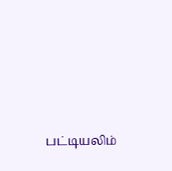பட்டியலிம்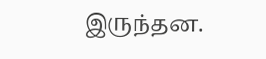இருந்தன.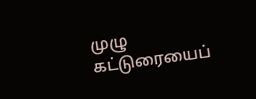முழு கட்டுரையைப்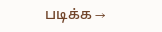படிக்க →